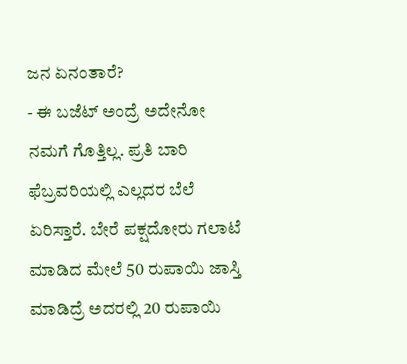ಜನ ಏನಂತಾರೆ?
- ಈ ಬಜೆಟ್ ಅಂದ್ರೆ ಅದೇನೋ ನಮಗೆ ಗೊತ್ತಿಲ್ಲ. ಪ್ರತಿ ಬಾರಿ ಫೆಬ್ರವರಿಯಲ್ಲಿ ಎಲ್ಲದರ ಬೆಲೆ ಏರಿಸ್ತಾರೆ. ಬೇರೆ ಪಕ್ಷದೋರು ಗಲಾಟೆ ಮಾಡಿದ ಮೇಲೆ 50 ರುಪಾಯಿ ಜಾಸ್ತಿ ಮಾಡಿದ್ರೆ ಅದರಲ್ಲಿ 20 ರುಪಾಯಿ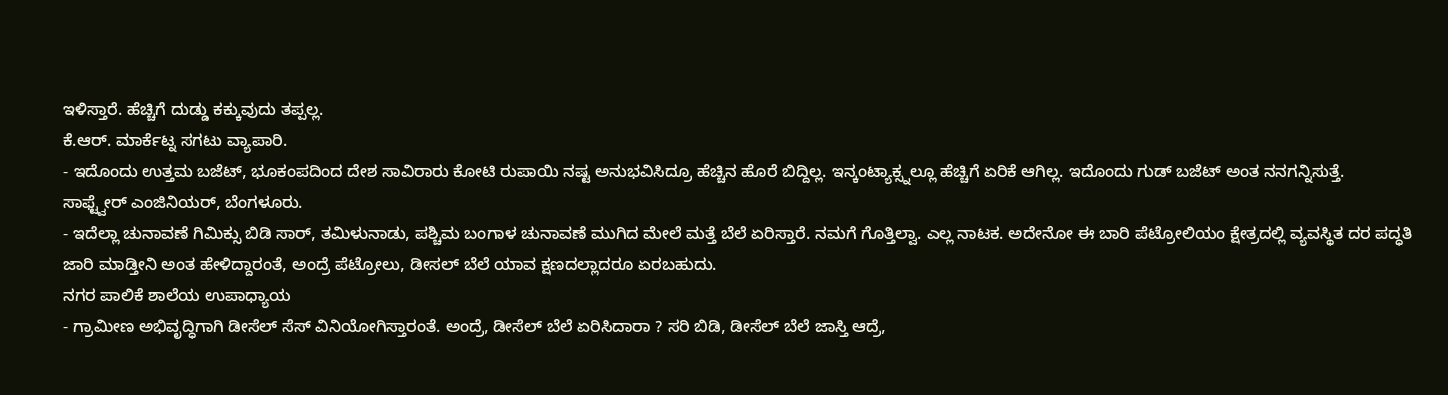ಇಳಿಸ್ತಾರೆ. ಹೆಚ್ಚಿಗೆ ದುಡ್ಡು ಕಕ್ಕುವುದು ತಪ್ಪಲ್ಲ.
ಕೆ.ಆರ್. ಮಾರ್ಕೆಟ್ನ ಸಗಟು ವ್ಯಾಪಾರಿ.
- ಇದೊಂದು ಉತ್ತಮ ಬಜೆಟ್, ಭೂಕಂಪದಿಂದ ದೇಶ ಸಾವಿರಾರು ಕೋಟಿ ರುಪಾಯಿ ನಷ್ಟ ಅನುಭವಿಸಿದ್ರೂ ಹೆಚ್ಚಿನ ಹೊರೆ ಬಿದ್ದಿಲ್ಲ. ಇನ್ಕಂಟ್ಯಾಕ್ಸ್ನಲ್ಲೂ ಹೆಚ್ಚಿಗೆ ಏರಿಕೆ ಆಗಿಲ್ಲ. ಇದೊಂದು ಗುಡ್ ಬಜೆಟ್ ಅಂತ ನನಗನ್ನಿಸುತ್ತೆ.
ಸಾಫ್ಟ್ವೇರ್ ಎಂಜಿನಿಯರ್, ಬೆಂಗಳೂರು.
- ಇದೆಲ್ಲಾ ಚುನಾವಣೆ ಗಿಮಿಕ್ಸು ಬಿಡಿ ಸಾರ್, ತಮಿಳುನಾಡು, ಪಶ್ಚಿಮ ಬಂಗಾಳ ಚುನಾವಣೆ ಮುಗಿದ ಮೇಲೆ ಮತ್ತೆ ಬೆಲೆ ಏರಿಸ್ತಾರೆ. ನಮಗೆ ಗೊತ್ತಿಲ್ವಾ. ಎಲ್ಲ ನಾಟಕ. ಅದೇನೋ ಈ ಬಾರಿ ಪೆಟ್ರೋಲಿಯಂ ಕ್ಷೇತ್ರದಲ್ಲಿ ವ್ಯವಸ್ಥಿತ ದರ ಪದ್ಧತಿ ಜಾರಿ ಮಾಡ್ತೀನಿ ಅಂತ ಹೇಳಿದ್ದಾರಂತೆ, ಅಂದ್ರೆ ಪೆಟ್ರೋಲು, ಡೀಸಲ್ ಬೆಲೆ ಯಾವ ಕ್ಷಣದಲ್ಲಾದರೂ ಏರಬಹುದು.
ನಗರ ಪಾಲಿಕೆ ಶಾಲೆಯ ಉಪಾಧ್ಯಾಯ
- ಗ್ರಾಮೀಣ ಅಭಿವೃದ್ಧಿಗಾಗಿ ಡೀಸೆಲ್ ಸೆಸ್ ವಿನಿಯೋಗಿಸ್ತಾರಂತೆ. ಅಂದ್ರೆ, ಡೀಸೆಲ್ ಬೆಲೆ ಏರಿಸಿದಾರಾ ? ಸರಿ ಬಿಡಿ, ಡೀಸೆಲ್ ಬೆಲೆ ಜಾಸ್ತಿ ಆದ್ರೆ,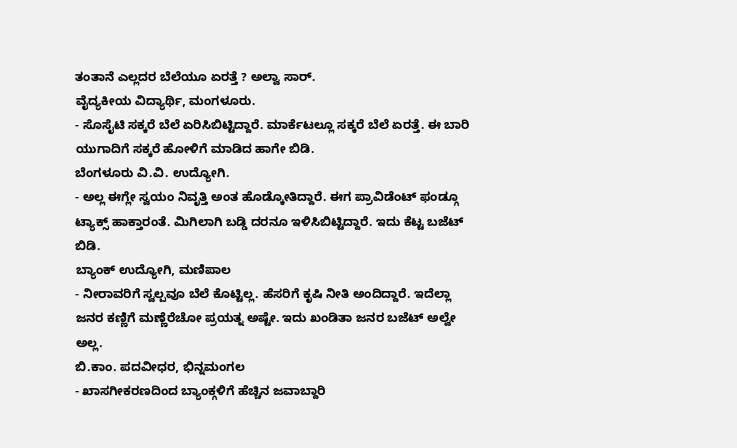ತಂತಾನೆ ಎಲ್ಲದರ ಬೆಲೆಯೂ ಏರತ್ತೆ ? ಅಲ್ವಾ ಸಾರ್.
ವೈದ್ಯಕೀಯ ವಿದ್ಯಾರ್ಥಿ, ಮಂಗಳೂರು.
- ಸೊಸೈಟಿ ಸಕ್ಕರೆ ಬೆಲೆ ಏರಿಸಿಬಿಟ್ಟಿದ್ದಾರೆ. ಮಾರ್ಕೆಟಲ್ಲೂ ಸಕ್ಕರೆ ಬೆಲೆ ಏರತ್ತೆ. ಈ ಬಾರಿ ಯುಗಾದಿಗೆ ಸಕ್ಕರೆ ಹೋಳಿಗೆ ಮಾಡಿದ ಹಾಗೇ ಬಿಡಿ.
ಬೆಂಗಳೂರು ವಿ.ವಿ. ಉದ್ಯೋಗಿ.
- ಅಲ್ಲ ಈಗ್ಲೇ ಸ್ವಯಂ ನಿವೃತ್ತಿ ಅಂತ ಹೊಡ್ಕೋತಿದ್ದಾರೆ. ಈಗ ಪ್ರಾವಿಡೆಂಟ್ ಫಂಡ್ಗೂ ಟ್ಯಾಕ್ಸ್ ಹಾಕ್ತಾರಂತೆ. ಮಿಗಿಲಾಗಿ ಬಡ್ಡಿ ದರನೂ ಇಳಿಸಿಬಿಟ್ಟಿದ್ದಾರೆ. ಇದು ಕೆಟ್ಟ ಬಜೆಟ್ ಬಿಡಿ.
ಬ್ಯಾಂಕ್ ಉದ್ಯೋಗಿ, ಮಣಿಪಾಲ
- ನೀರಾವರಿಗೆ ಸ್ವಲ್ಪವೂ ಬೆಲೆ ಕೊಟ್ಟಿಲ್ಲ. ಹೆಸರಿಗೆ ಕೃಷಿ ನೀತಿ ಅಂದಿದ್ದಾರೆ. ಇದೆಲ್ಲಾ ಜನರ ಕಣ್ಣಿಗೆ ಮಣ್ಣೆರೆಚೋ ಪ್ರಯತ್ನ ಅಷ್ಟೇ. ಇದು ಖಂಡಿತಾ ಜನರ ಬಜೆಟ್ ಅಲ್ವೇ ಅಲ್ಲ.
ಬಿ.ಕಾಂ. ಪದವೀಧರ, ಭಿನ್ನಮಂಗಲ
- ಖಾಸಗೀಕರಣದಿಂದ ಬ್ಯಾಂಕ್ಗಳಿಗೆ ಹೆಚ್ಚಿನ ಜವಾಬ್ದಾರಿ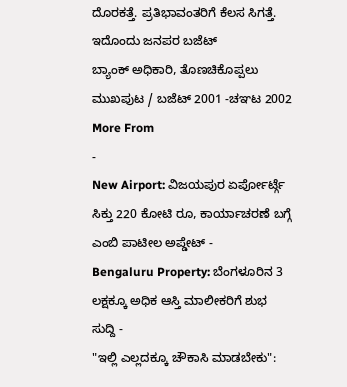ದೊರಕತ್ತೆ. ಪ್ರತಿಭಾವಂತರಿಗೆ ಕೆಲಸ ಸಿಗತ್ತೆ. ಇದೊಂದು ಜನಪರ ಬಜೆಟ್
ಬ್ಯಾಂಕ್ ಅಧಿಕಾರಿ, ತೊಣಚಿಕೊಪ್ಪಲು
ಮುಖಪುಟ / ಬಜೆಟ್ 2001 -ಚಞಟ 2002
More From
-
New Airport: ವಿಜಯಪುರ ಏರ್ಪೋರ್ಟ್ಗೆ ಸಿಕ್ತು 220 ಕೋಟಿ ರೂ, ಕಾರ್ಯಾಚರಣೆ ಬಗ್ಗೆ ಎಂಬಿ ಪಾಟೀಲ ಅಪ್ಡೇಟ್ -
Bengaluru Property: ಬೆಂಗಳೂರಿನ 3 ಲಕ್ಷಕ್ಕೂ ಅಧಿಕ ಆಸ್ತಿ ಮಾಲೀಕರಿಗೆ ಶುಭ ಸುದ್ದಿ -
"ಇಲ್ಲಿ ಎಲ್ಲದಕ್ಕೂ ಚೌಕಾಸಿ ಮಾಡಬೇಕು":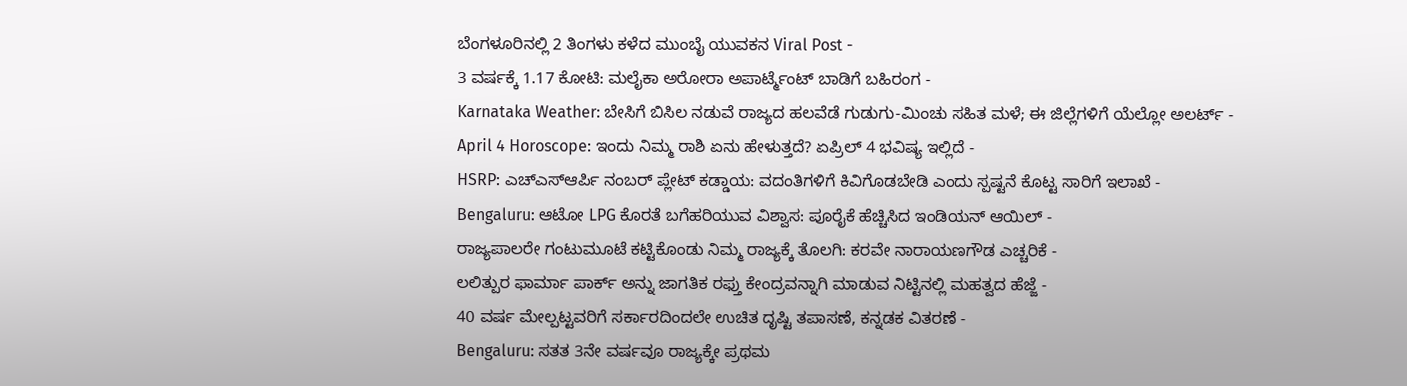ಬೆಂಗಳೂರಿನಲ್ಲಿ 2 ತಿಂಗಳು ಕಳೆದ ಮುಂಬೈ ಯುವಕನ Viral Post -
3 ವರ್ಷಕ್ಕೆ 1.17 ಕೋಟಿ: ಮಲೈಕಾ ಅರೋರಾ ಅಪಾರ್ಟ್ಮೆಂಟ್ ಬಾಡಿಗೆ ಬಹಿರಂಗ -
Karnataka Weather: ಬೇಸಿಗೆ ಬಿಸಿಲ ನಡುವೆ ರಾಜ್ಯದ ಹಲವೆಡೆ ಗುಡುಗು-ಮಿಂಚು ಸಹಿತ ಮಳೆ; ಈ ಜಿಲ್ಲೆಗಳಿಗೆ ಯೆಲ್ಲೋ ಅಲರ್ಟ್ -
April 4 Horoscope: ಇಂದು ನಿಮ್ಮ ರಾಶಿ ಏನು ಹೇಳುತ್ತದೆ? ಏಪ್ರಿಲ್ 4 ಭವಿಷ್ಯ ಇಲ್ಲಿದೆ -
HSRP: ಎಚ್ಎಸ್ಆರ್ಪಿ ನಂಬರ್ ಪ್ಲೇಟ್ ಕಡ್ಡಾಯ: ವದಂತಿಗಳಿಗೆ ಕಿವಿಗೊಡಬೇಡಿ ಎಂದು ಸ್ಪಷ್ಟನೆ ಕೊಟ್ಟ ಸಾರಿಗೆ ಇಲಾಖೆ -
Bengaluru: ಆಟೋ LPG ಕೊರತೆ ಬಗೆಹರಿಯುವ ವಿಶ್ವಾಸ: ಪೂರೈಕೆ ಹೆಚ್ಚಿಸಿದ ಇಂಡಿಯನ್ ಆಯಿಲ್ -
ರಾಜ್ಯಪಾಲರೇ ಗಂಟುಮೂಟೆ ಕಟ್ಟಿಕೊಂಡು ನಿಮ್ಮ ರಾಜ್ಯಕ್ಕೆ ತೊಲಗಿ: ಕರವೇ ನಾರಾಯಣಗೌಡ ಎಚ್ಚರಿಕೆ -
ಲಲಿತ್ಪುರ ಫಾರ್ಮಾ ಪಾರ್ಕ್ ಅನ್ನು ಜಾಗತಿಕ ರಫ್ತು ಕೇಂದ್ರವನ್ನಾಗಿ ಮಾಡುವ ನಿಟ್ಟಿನಲ್ಲಿ ಮಹತ್ವದ ಹೆಜ್ಜೆ -
40 ವರ್ಷ ಮೇಲ್ಪಟ್ಟವರಿಗೆ ಸರ್ಕಾರದಿಂದಲೇ ಉಚಿತ ದೃಷ್ಟಿ ತಪಾಸಣೆ, ಕನ್ನಡಕ ವಿತರಣೆ -
Bengaluru: ಸತತ 3ನೇ ವರ್ಷವೂ ರಾಜ್ಯಕ್ಕೇ ಪ್ರಥಮ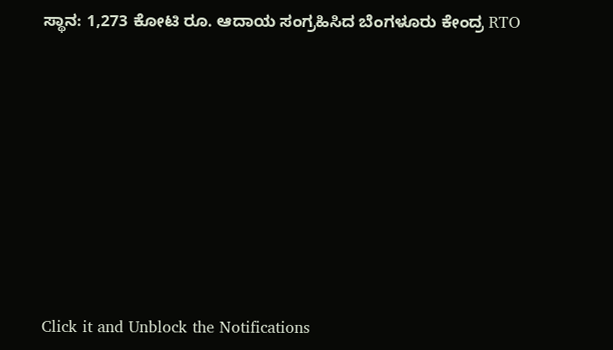ಸ್ಥಾನ: 1,273 ಕೋಟಿ ರೂ. ಆದಾಯ ಸಂಗ್ರಹಿಸಿದ ಬೆಂಗಳೂರು ಕೇಂದ್ರ RTO












Click it and Unblock the Notifications